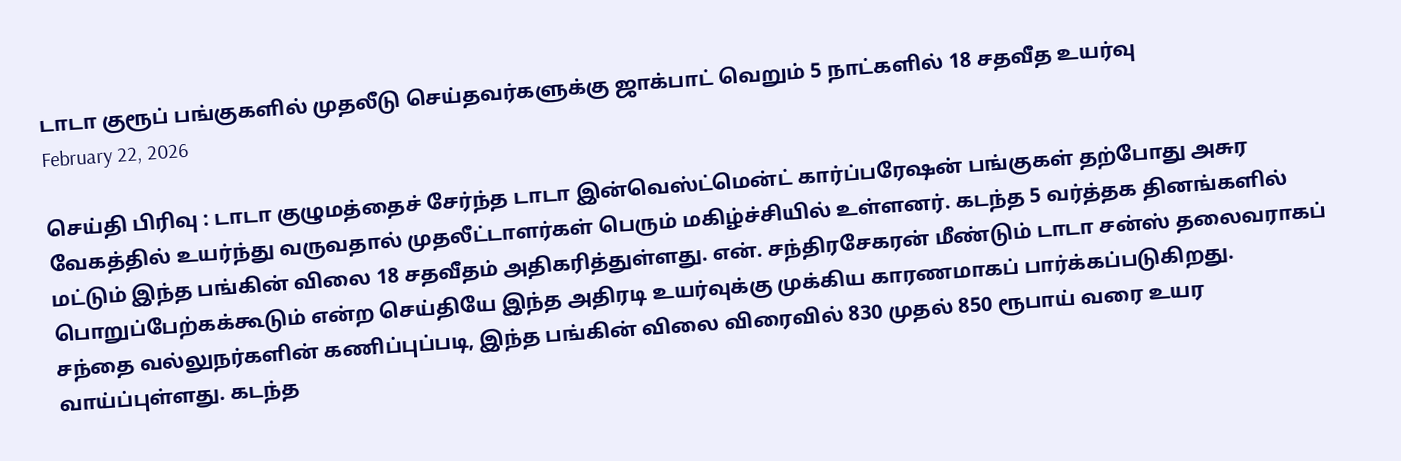டாடா குரூப் பங்குகளில் முதலீடு செய்தவர்களுக்கு ஜாக்பாட் வெறும் 5 நாட்களில் 18 சதவீத உயர்வு
February 22, 2026

செய்தி பிரிவு : டாடா குழுமத்தைச் சேர்ந்த டாடா இன்வெஸ்ட்மென்ட் கார்ப்பரேஷன் பங்குகள் தற்போது அசுர வேகத்தில் உயர்ந்து வருவதால் முதலீட்டாளர்கள் பெரும் மகிழ்ச்சியில் உள்ளனர். கடந்த 5 வர்த்தக தினங்களில் மட்டும் இந்த பங்கின் விலை 18 சதவீதம் அதிகரித்துள்ளது. என். சந்திரசேகரன் மீண்டும் டாடா சன்ஸ் தலைவராகப் பொறுப்பேற்கக்கூடும் என்ற செய்தியே இந்த அதிரடி உயர்வுக்கு முக்கிய காரணமாகப் பார்க்கப்படுகிறது.
சந்தை வல்லுநர்களின் கணிப்புப்படி, இந்த பங்கின் விலை விரைவில் 830 முதல் 850 ரூபாய் வரை உயர வாய்ப்புள்ளது. கடந்த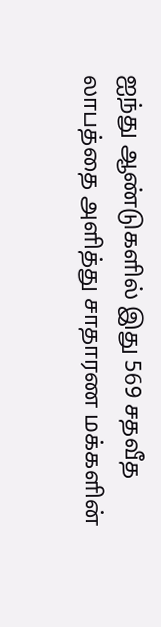ஐந்து ஆண்டுகளில் இது 569 சதவீத லாபத்தை அளித்து சாதாரண மக்களின்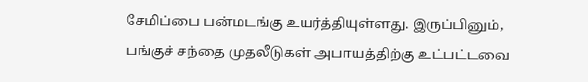சேமிப்பை பன்மடங்கு உயர்த்தியுள்ளது. இருப்பினும், பங்குச் சந்தை முதலீடுகள் அபாயத்திற்கு உட்பட்டவை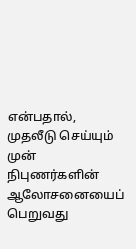என்பதால், முதலீடு செய்யும் முன் நிபுணர்களின் ஆலோசனையைப் பெறுவது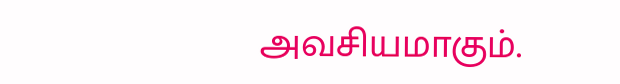அவசியமாகும்.